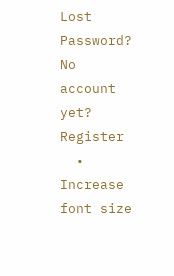Lost Password? No account yet? Register
  • Increase font size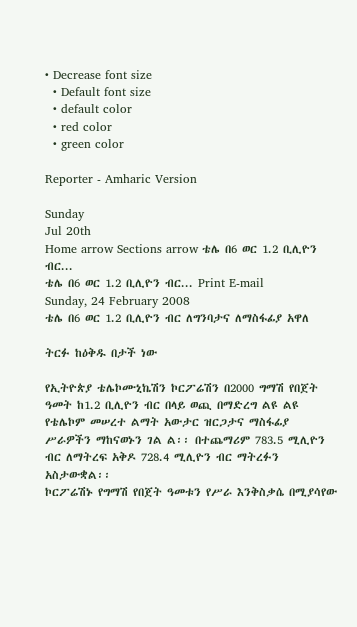• Decrease font size
  • Default font size
  • default color
  • red color
  • green color

Reporter - Amharic Version

Sunday
Jul 20th
Home arrow Sections arrow ቴሌ በ6 ወር 1.2 ቢሊዮን ብር...
ቴሌ በ6 ወር 1.2 ቢሊዮን ብር... Print E-mail
Sunday, 24 February 2008
ቴሌ በ6 ወር 1.2 ቢሊዮን ብር ለግንባታና ለማስፋፊያ አዋለ

ትርፉ ከዕቅዱ በታች ነው

የኢትዮጵያ ቴሌኮሙኒኬሽን ኮርፖሬሽን በ2000 ግማሽ የበጀት ዓመት ከ1.2 ቢሊዮን ብር በላይ ወጪ በማድረግ ልዩ ልዩ የቴሌኮም መሠረተ ልማት አውታር ዝርጋታና ማስፋፊያ ሥራዎችን ማከናወኑን ገል ል፡፡ በተጨማሪም 783.5 ሚሊዮን ብር ለማትረፍ አቅዶ 728.4 ሚሊዮን ብር ማትረፉን አስታውቋል፡፡
ኮርፖሬሽኑ የግማሽ የበጀት ዓመቱን የሥራ እንቅስቃሴ በሚያሳየው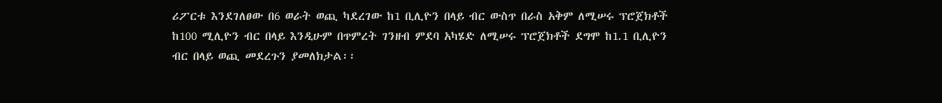ሪፖርቱ እንደገለፀው በ6 ወራት ወጪ ካደረገው ከ1 ቢሊዮን በላይ ብር ውስጥ በራስ አቅም ለሚሠሩ ፕሮጀክቶች ከ100 ሚሊዮን ብር በላይ እንዲሁም በጥምረት ገንዘብ ምደባ አካሄድ ለሚሠሩ ፕሮጀክቶች ደግሞ ከ1.1 ቢሊዮን ብር በላይ ወጪ መደረጉን ያመለክታል፡፡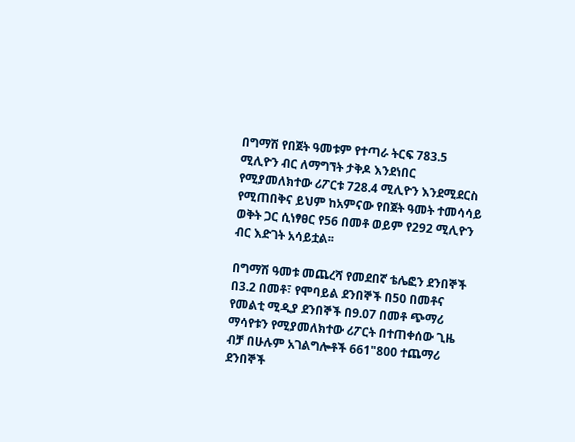በግማሽ የበጀት ዓመቱም የተጣራ ትርፍ 783.5 ሚሊዮን ብር ለማግኘት ታቅዶ እንደነበር የሚያመለክተው ሪፖርቱ 728.4 ሚሊዮን እንደሚደርስ የሚጠበቅና ይህም ከአምናው የበጀት ዓመት ተመሳሳይ ወቅት ጋር ሲነፃፀር የ56 በመቶ ወይም የ292 ሚሊዮን ብር እድገት አሳይቷል፡፡

በግማሽ ዓመቱ መጨረሻ የመደበኛ ቴሌፎን ደንበኞች በ3.2 በመቶ፣ የሞባይል ደንበኞች በ50 በመቶና የመልቲ ሚዲያ ደንበኞች በ9.07 በመቶ ጭማሪ ማሳየቱን የሚያመለክተው ሪፖርት በተጠቀሰው ጊዜ ብቻ በሁሉም አገልግሎቶች 661"800 ተጨማሪ ደንበኞች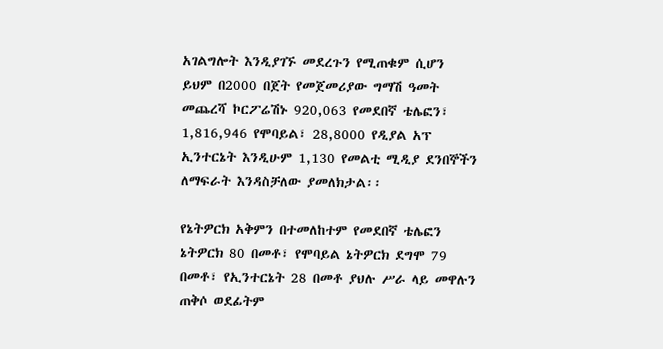አገልግሎት እንዲያገኙ መደረጉን የሚጠቁም ሲሆን ይህም በ2000 በጀት የመጀመሪያው ግማሽ ዓመት መጨረሻ ኮርፖሬሽኑ 920,063 የመደበኛ ቴሌፎን፣ 1,816,946 የሞባይል፣ 28,8000 የዲያል አፕ ኢንተርኔት እንዲሁም 1,130 የመልቲ ሚዲያ ደንበኞችን ለማፍራት እንዳስቻለው ያመለክታል፡፡

የኔትዎርክ አቅምን በተመለከተም የመደበኛ ቴሌፎን ኔትዎርክ 80 በመቶ፣ የሞባይል ኔትዎርክ ደግሞ 79 በመቶ፣ የኢንተርኔት 28 በመቶ ያህሉ ሥራ ላይ መዋሉን ጠቅሶ ወደፊትም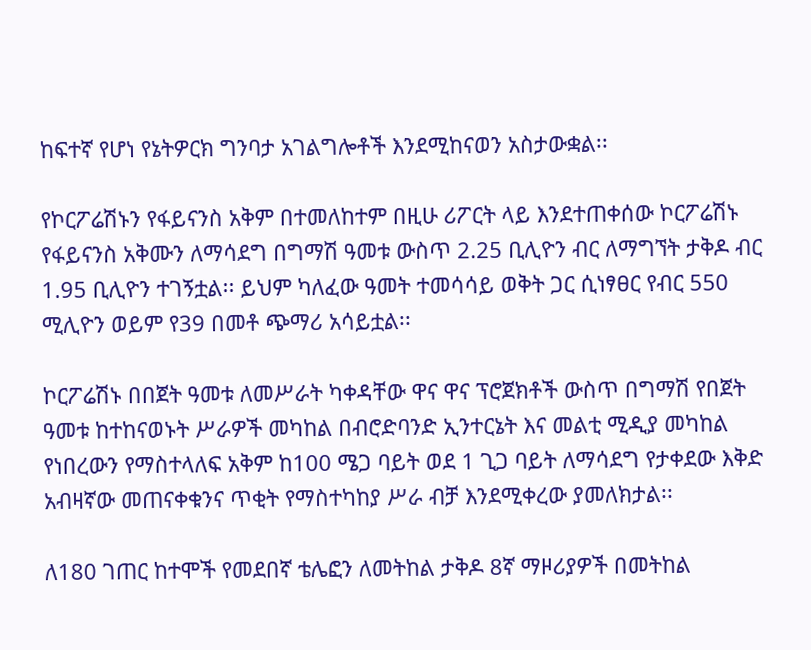ከፍተኛ የሆነ የኔትዎርክ ግንባታ አገልግሎቶች እንደሚከናወን አስታውቋል፡፡

የኮርፖሬሽኑን የፋይናንስ አቅም በተመለከተም በዚሁ ሪፖርት ላይ እንደተጠቀሰው ኮርፖሬሽኑ የፋይናንስ አቅሙን ለማሳደግ በግማሽ ዓመቱ ውስጥ 2.25 ቢሊዮን ብር ለማግኘት ታቅዶ ብር 1.95 ቢሊዮን ተገኝቷል፡፡ ይህም ካለፈው ዓመት ተመሳሳይ ወቅት ጋር ሲነፃፀር የብር 550 ሚሊዮን ወይም የ39 በመቶ ጭማሪ አሳይቷል፡፡

ኮርፖሬሽኑ በበጀት ዓመቱ ለመሥራት ካቀዳቸው ዋና ዋና ፕሮጀክቶች ውስጥ በግማሽ የበጀት ዓመቱ ከተከናወኑት ሥራዎች መካከል በብሮድባንድ ኢንተርኔት እና መልቲ ሚዲያ መካከል የነበረውን የማስተላለፍ አቅም ከ100 ሜጋ ባይት ወደ 1 ጊጋ ባይት ለማሳደግ የታቀደው እቅድ አብዛኛው መጠናቀቁንና ጥቂት የማስተካከያ ሥራ ብቻ እንደሚቀረው ያመለክታል፡፡

ለ180 ገጠር ከተሞች የመደበኛ ቴሌፎን ለመትከል ታቅዶ 8ኛ ማዞሪያዎች በመትከል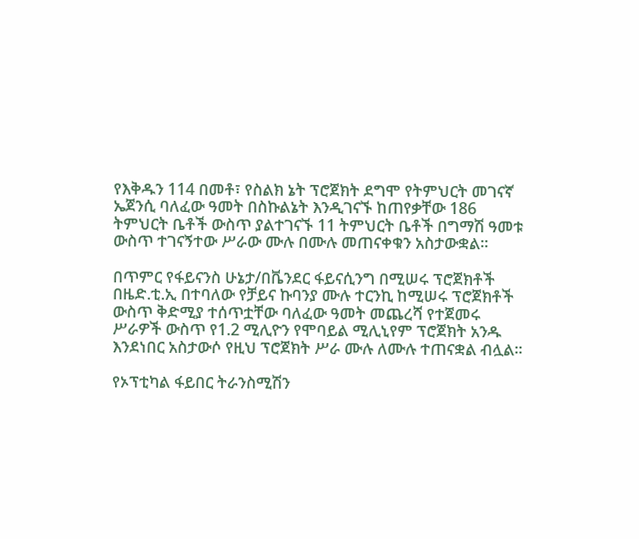የእቅዱን 114 በመቶ፣ የስልክ ኔት ፕሮጀክት ደግሞ የትምህርት መገናኛ ኤጀንሲ ባለፈው ዓመት በስኩልኔት እንዲገናኙ ከጠየቃቸው 186 ትምህርት ቤቶች ውስጥ ያልተገናኙ 11 ትምህርት ቤቶች በግማሽ ዓመቱ ውስጥ ተገናኝተው ሥራው ሙሉ በሙሉ መጠናቀቁን አስታውቋል፡፡

በጥምር የፋይናንስ ሁኔታ/በቬንደር ፋይናሲንግ በሚሠሩ ፕሮጀክቶች በዜድ.ቲ.ኢ በተባለው የቻይና ኩባንያ ሙሉ ተርንኪ ከሚሠሩ ፕሮጀክቶች ውስጥ ቅድሚያ ተሰጥቷቸው ባለፈው ዓመት መጨረሻ የተጀመሩ ሥራዎች ውስጥ የ1.2 ሚሊዮን የሞባይል ሚሊኒየም ፕሮጀክት አንዱ እንደነበር አስታውሶ የዚህ ፕሮጀክት ሥራ ሙሉ ለሙሉ ተጠናቋል ብሏል፡፡

የኦፕቲካል ፋይበር ትራንስሚሽን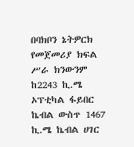በባክቦን ኔትዎርክ የመጀመሪያ ክፍል ሥራ ክንውንም ከ2243 ኪ.ሜ ኦፕቲካል ፋይበር ኬብል ውስጥ 1467 ኪ.ሜ ኬብል ሀገር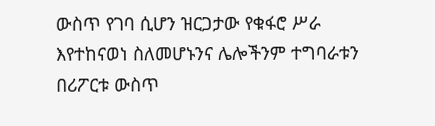ውስጥ የገባ ሲሆን ዝርጋታው የቁፋሮ ሥራ እየተከናወነ ስለመሆኑንና ሌሎችንም ተግባራቱን በሪፖርቱ ውስጥ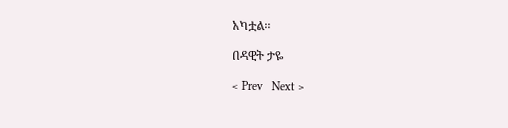አካቷል፡፡

በዳዊት ታዬ

< Prev   Next >